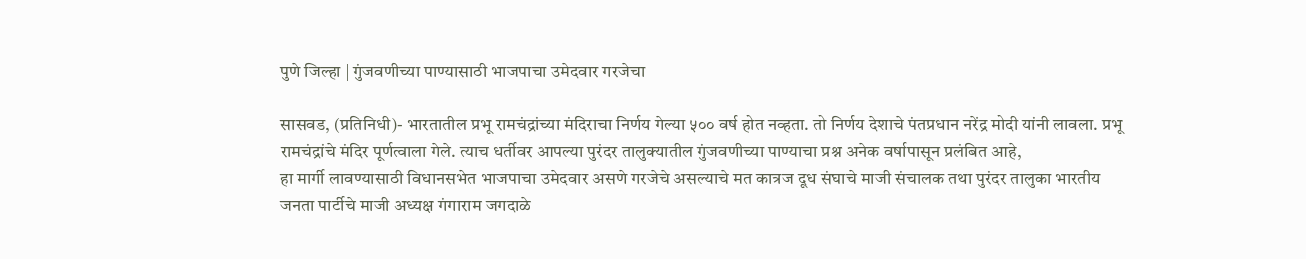पुणे जिल्हा | गुंजवणीच्या पाण्यासाठी भाजपाचा उमेदवार गरजेचा

सासवड, (प्रतिनिधी)- भारतातील प्रभू रामचंद्रांच्या मंदिराचा निर्णय गेल्या ५०० वर्ष होत नव्हता. तो निर्णय देशाचे पंतप्रधान नरेंद्र मोदी यांनी लावला. प्रभू रामचंद्रांचे मंदिर पूर्णत्वाला गेले. त्याच धर्तीवर आपल्या पुरंदर तालुक्यातील गुंजवणीच्या पाण्याचा प्रश्न अनेक वर्षापासून प्रलंबित आहे,
हा मार्गी लावण्यासाठी विधानसभेत भाजपाचा उमेदवार असणे गरजेचे असल्याचे मत कात्रज दूध संघाचे माजी संचालक तथा पुरंदर तालुका भारतीय जनता पार्टीचे माजी अध्यक्ष गंगाराम जगदाळे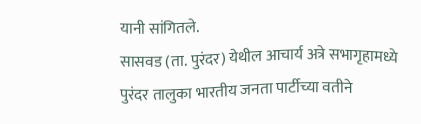यानी सांगितले.
सासवड (ता. पुरंदर) येथील आचार्य अत्रे सभागृहामध्ये पुरंदर तालुका भारतीय जनता पार्टीच्या वतीने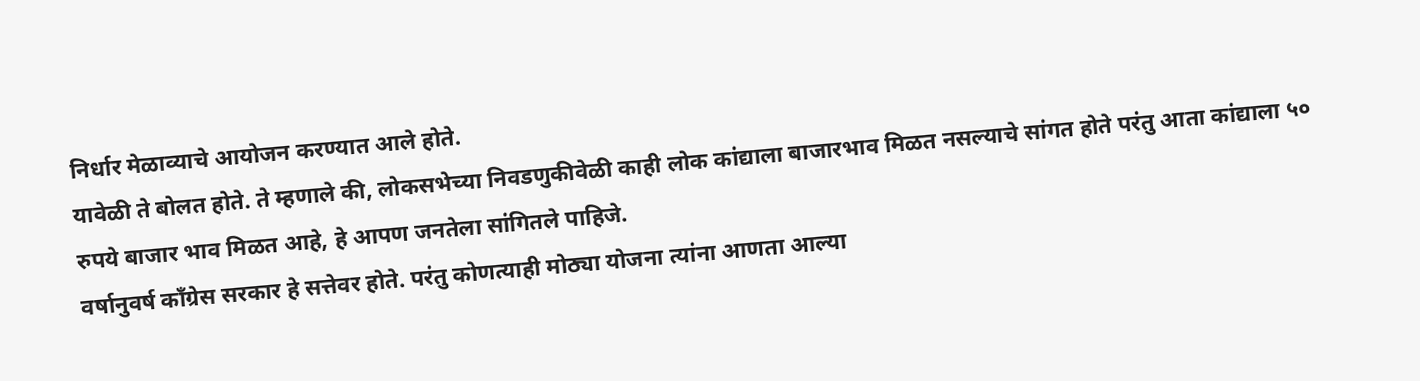निर्धार मेळाव्याचे आयोजन करण्यात आले होते.
यावेळी ते बोलत होते. ते म्हणाले की, लोकसभेच्या निवडणुकीवेळी काही लोक कांद्याला बाजारभाव मिळत नसल्याचे सांगत होते परंतु आता कांद्याला ५० रुपये बाजार भाव मिळत आहे, हे आपण जनतेला सांगितले पाहिजे.
वर्षानुवर्ष काँग्रेस सरकार हे सत्तेवर होते. परंतु कोणत्याही मोठ्या योजना त्यांना आणता आल्या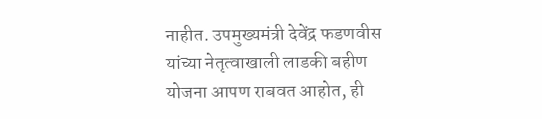नाहीत. उपमुख्यमंत्री देवेंद्र फडणवीस यांच्या नेतृत्वाखाली लाडकी बहीण योजना आपण राबवत आहोत, ही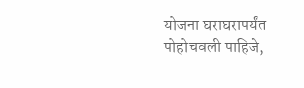योजना घराघरापर्यंत पोहोचवली पाहिजे,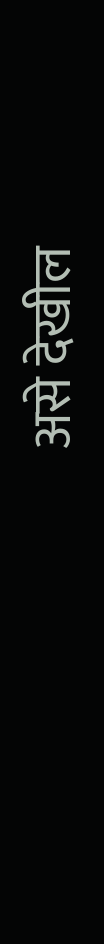असे देखील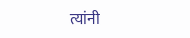त्यांनी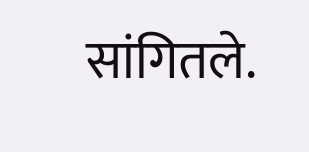सांगितले.